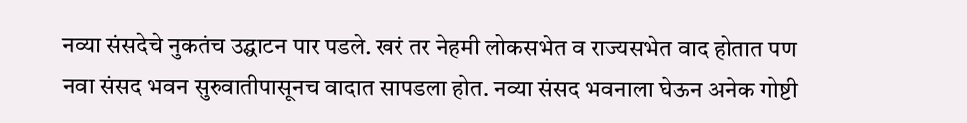नव्या संसदेचे नुकतंच उद्घाटन पार पडले. खरं तर नेहमी लोकसभेत व राज्यसभेत वाद होतात पण नवा संसद भवन सुरुवातीपासूनच वादात सापडला होत. नव्या संसद भवनाला घेऊन अनेक गोष्टी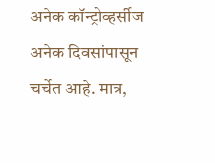अनेक कॉन्ट्रोव्हर्सीज अनेक दिवसांपासून चर्चेत आहे. मात्र,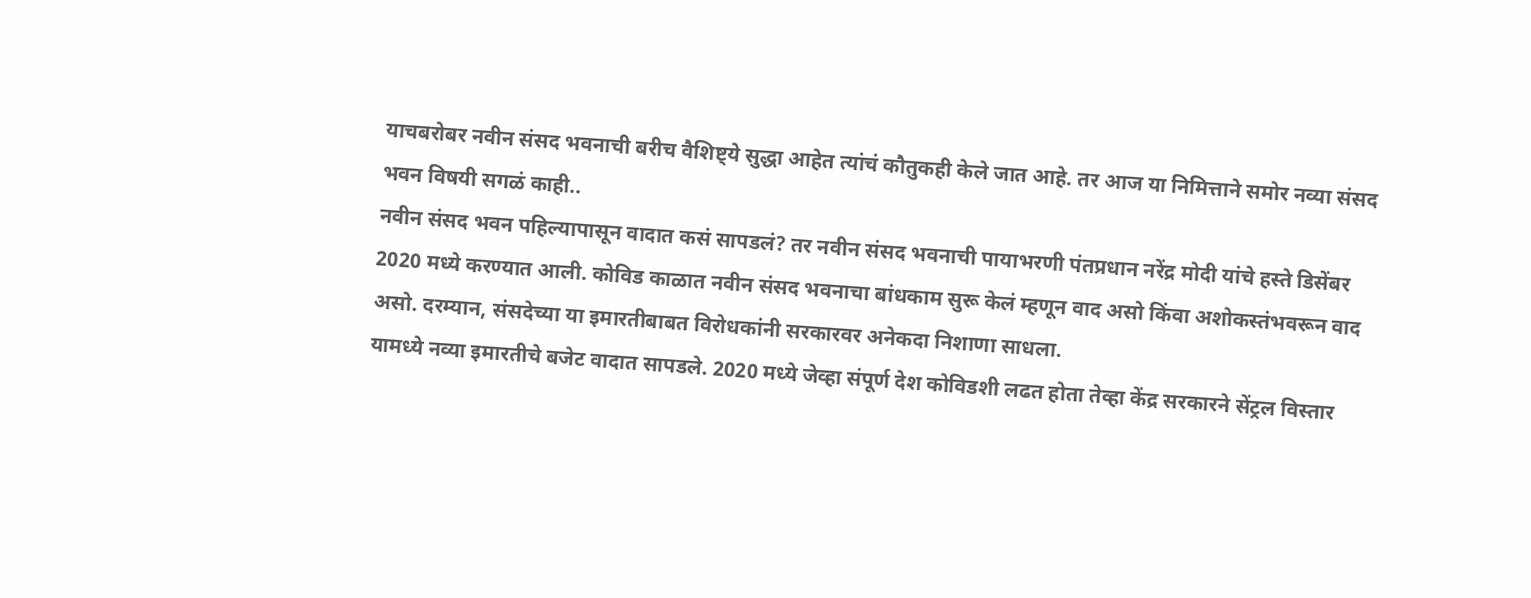याचबरोबर नवीन संसद भवनाची बरीच वैशिष्ट्ये सुद्धा आहेत त्यांचं कौतुकही केले जात आहे. तर आज या निमित्ताने समोर नव्या संसद भवन विषयी सगळं काही..
नवीन संसद भवन पहिल्यापासून वादात कसं सापडलं? तर नवीन संसद भवनाची पायाभरणी पंतप्रधान नरेंद्र मोदी यांचे हस्ते डिसेंबर 2020 मध्ये करण्यात आली. कोविड काळात नवीन संसद भवनाचा बांधकाम सुरू केलं म्हणून वाद असो किंवा अशोकस्तंभवरून वाद असो. दरम्यान, संसदेच्या या इमारतीबाबत विरोधकांनी सरकारवर अनेकदा निशाणा साधला.
यामध्ये नव्या इमारतीचे बजेट वादात सापडले. 2020 मध्ये जेव्हा संपूर्ण देश कोविडशी लढत होता तेव्हा केंद्र सरकारने सेंट्रल विस्तार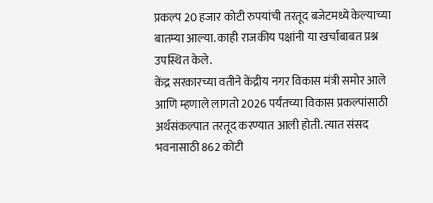प्रकल्प 20 हजार कोटी रुपयांची तरतूद बजेटमध्ये केल्याच्या बातम्या आल्या. काही राजकीय पक्षांनी या खर्चाबाबत प्रश्न उपस्थित केले.
केंद्र सरकारच्या वतीने केंद्रीय नगर विकास मंत्री समोर आले आणि म्हणाले लागतो 2026 पर्यंतच्या विकास प्रकल्पांसाठी अर्थसंकल्पात तरतूद करण्यात आली होती. त्यात संसद भवनासाठी 862 कोटी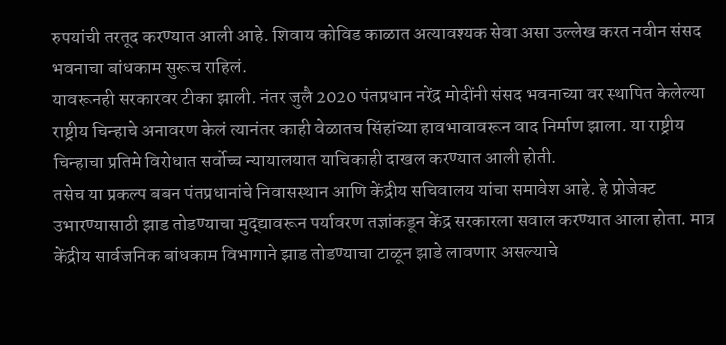रुपयांची तरतूद करण्यात आली आहे. शिवाय कोविड काळात अत्यावश्यक सेवा असा उल्लेख करत नवीन संसद भवनाचा बांधकाम सुरूच राहिलं.
यावरूनही सरकारवर टीका झाली. नंतर जुलै 2020 पंतप्रधान नरेंद्र मोदींनी संसद भवनाच्या वर स्थापित केलेल्या राष्ट्रीय चिन्हाचे अनावरण केलं त्यानंतर काही वेळातच सिंहांच्या हावभावावरून वाद निर्माण झाला. या राष्ट्रीय चिन्हाचा प्रतिमे विरोधात सर्वोच्च न्यायालयात याचिकाही दाखल करण्यात आली होती.
तसेच या प्रकल्प बबन पंतप्रधानांचे निवासस्थान आणि केंद्रीय सचिवालय यांचा समावेश आहे. हे प्रोजेक्ट उभारण्यासाठी झाड तोडण्याचा मुद्द्यावरून पर्यावरण तज्ञांकडून केंद्र सरकारला सवाल करण्यात आला होता. मात्र केंद्रीय सार्वजनिक बांधकाम विभागाने झाड तोडण्याचा टाळून झाडे लावणार असल्याचे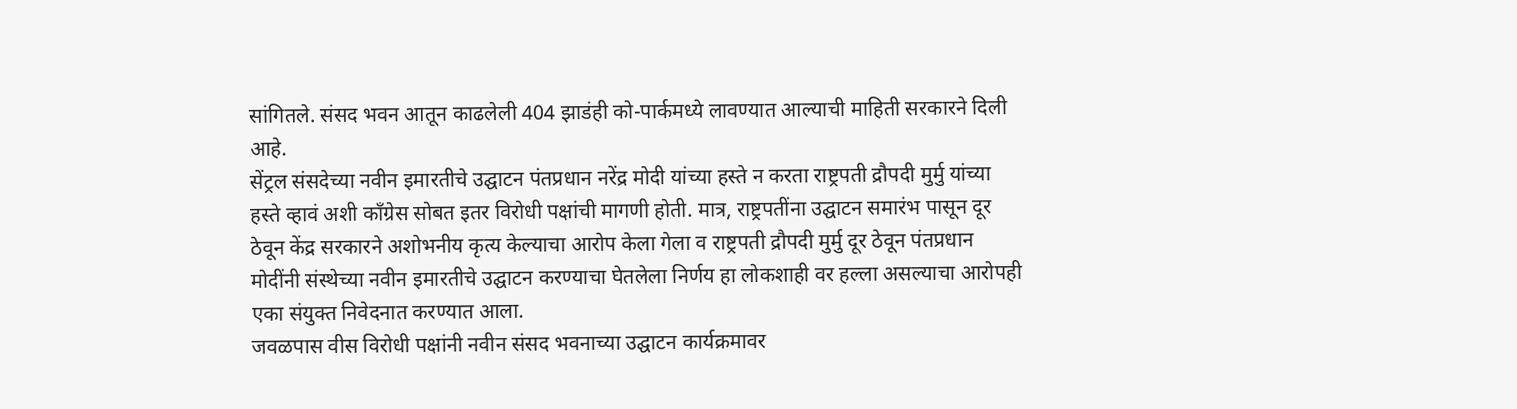सांगितले. संसद भवन आतून काढलेली 404 झाडंही को-पार्कमध्ये लावण्यात आल्याची माहिती सरकारने दिली आहे.
सेंट्रल संसदेच्या नवीन इमारतीचे उद्घाटन पंतप्रधान नरेंद्र मोदी यांच्या हस्ते न करता राष्ट्रपती द्रौपदी मुर्मु यांच्या हस्ते व्हावं अशी काँग्रेस सोबत इतर विरोधी पक्षांची मागणी होती. मात्र, राष्ट्रपतींना उद्घाटन समारंभ पासून दूर ठेवून केंद्र सरकारने अशोभनीय कृत्य केल्याचा आरोप केला गेला व राष्ट्रपती द्रौपदी मुर्मु दूर ठेवून पंतप्रधान मोदींनी संस्थेच्या नवीन इमारतीचे उद्घाटन करण्याचा घेतलेला निर्णय हा लोकशाही वर हल्ला असल्याचा आरोपही एका संयुक्त निवेदनात करण्यात आला.
जवळपास वीस विरोधी पक्षांनी नवीन संसद भवनाच्या उद्घाटन कार्यक्रमावर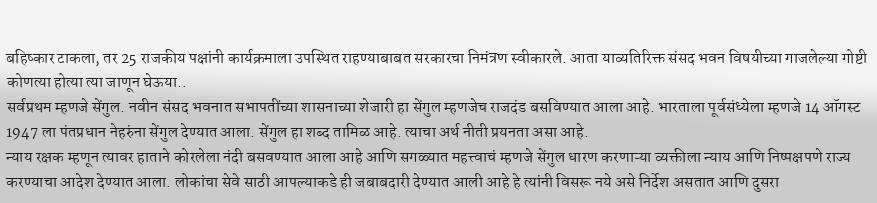बहिष्कार टाकला, तर 25 राजकीय पक्षांनी कार्यक्रमाला उपस्थित राहण्याबाबत सरकारचा निमंत्रण स्वीकारले. आता याव्यतिरिक्त संसद भवन विषयीच्या गाजलेल्या गोष्टी कोणत्या होत्या त्या जाणून घेऊया..
सर्वप्रथम म्हणजे सेंगुल. नवीन संसद भवनात सभापतींच्या शासनाच्या शेजारी हा सेंगुल म्हणजेच राजदंड बसविण्यात आला आहे. भारताला पूर्वसंध्येला म्हणजे 14 ऑगस्ट 1947 ला पंतप्रधान नेहरुंना सेंगुल देण्यात आला. सेंगुल हा शब्द तामिळ आहे. त्याचा अर्थ नीती प्रयनता असा आहे.
न्याय रक्षक म्हणून त्यावर हाताने कोरलेला नंदी बसवण्यात आला आहे आणि सगळ्यात महत्त्वाचं म्हणजे सेंगुल धारण करणाऱ्या व्यक्तीला न्याय आणि निष्पक्षपणे राज्य करण्याचा आदेश देण्यात आला. लोकांचा सेवे साठी आपल्याकडे ही जबाबदारी देण्यात आली आहे हे त्यांनी विसरू नये असे निर्देश असतात आणि दुसरा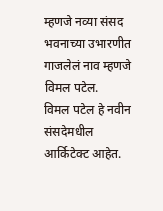म्हणजे नव्या संसद भवनाच्या उभारणीत गाजलेलं नाव म्हणजे विमल पटेल.
विमल पटेल हे नवीन संसदेमधील आर्किटेक्ट आहेत.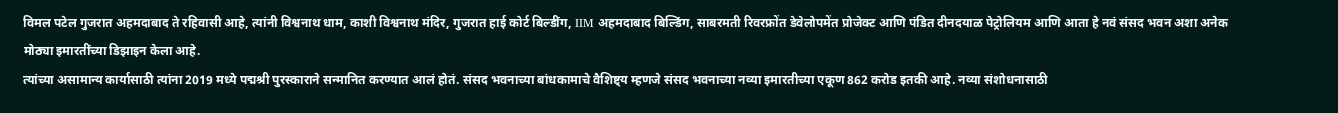विमल पटेल गुजरात अहमदाबाद ते रहिवासी आहे, त्यांनी विश्वनाथ धाम, काशी विश्वनाथ मंदिर, गुजरात हाई कोर्ट बिल्डींग, IIM अहमदाबाद बिल्डिंग, साबरमती रिवरफ्रोंत डेवेलोपमेंत प्रोजेक्ट आणि पंडित दीनदयाळ पेट्रोलियम आणि आता हे नवं संसद भवन अशा अनेक मोठ्या इमारतींच्या डिझाइन केला आहे.
त्यांच्या असामान्य कार्यासाठी त्यांना 2019 मध्ये पद्मश्री पुरस्काराने सन्मानित करण्यात आलं होतं. संसद भवनाच्या बांधकामाचे वैशिष्ट्य म्हणजे संसद भवनाच्या नव्या इमारतीच्या एकूण 862 करोड इतकी आहे. नव्या संशोधनासाठी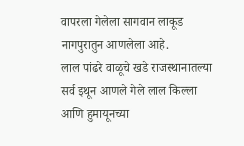वापरला गेलेला सागवान लाकूड नागपुरातुन आणलेला आहे.
लाल पांढरे वाळूचे खडे राजस्थानातल्या सर्व इथून आणले गेले लाल किल्ला आणि हुमायूनच्या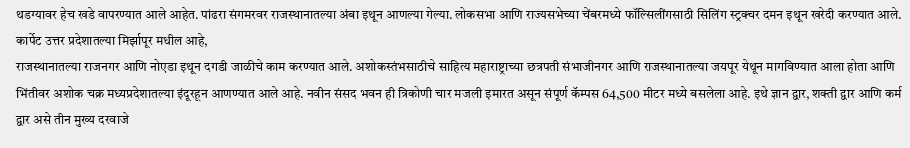थडग्यावर हेच खडे वापरण्यात आले आहेत. पांढरा संगमरवर राजस्थानातल्या अंबा इथून आणल्या गेल्या. लोकसभा आणि राज्यसभेच्या चेंबरमध्ये फॉल्सिलींगसाठी सिलिंग स्ट्रक्चर दमन इथून खरेदी करण्यात आले. कार्पेट उत्तर प्रदेशातल्या मिर्झापूर मधील आहे,
राजस्थानातल्या राजनगर आणि नोएडा इथून दगडी जाळीचे काम करण्यात आले. अशोकस्तंभसाठीचे साहित्य महाराष्ट्राच्या छत्रपती संभाजीनगर आणि राजस्थानातल्या जयपूर येथून मागविण्यात आला होता आणि भिंतीवर अशोक चक्र मध्यप्रदेशातल्या इंदूरहून आणण्यात आले आहे. नवीन संसद भवन ही त्रिकोणी चार मजली इमारत असून संपूर्ण कॅम्पस 64,500 मीटर मध्ये बसलेला आहे. इथे ज्ञान द्वार, शक्ती द्वार आणि कर्म द्वार असे तीन मुख्य दरवाजे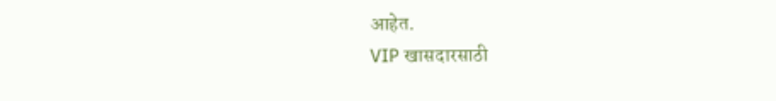आहेत.
VIP खासदारसाठी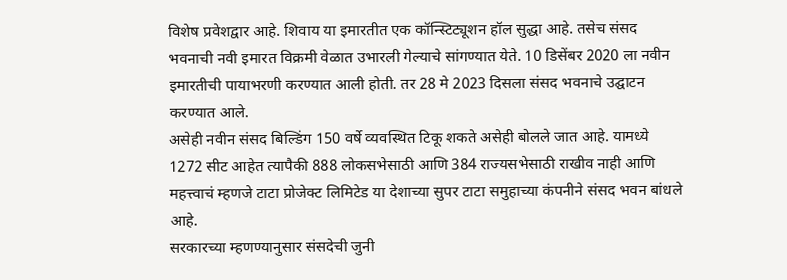विशेष प्रवेशद्वार आहे. शिवाय या इमारतीत एक कॉन्स्टिट्यूशन हॉल सुद्धा आहे. तसेच संसद भवनाची नवी इमारत विक्रमी वेळात उभारली गेल्याचे सांगण्यात येते. 10 डिसेंबर 2020 ला नवीन इमारतीची पायाभरणी करण्यात आली होती. तर 28 मे 2023 दिसला संसद भवनाचे उद्घाटन करण्यात आले.
असेही नवीन संसद बिल्डिंग 150 वर्षे व्यवस्थित टिकू शकते असेही बोलले जात आहे. यामध्ये 1272 सीट आहेत त्यापैकी 888 लोकसभेसाठी आणि 384 राज्यसभेसाठी राखीव नाही आणि महत्त्वाचं म्हणजे टाटा प्रोजेक्ट लिमिटेड या देशाच्या सुपर टाटा समुहाच्या कंपनीने संसद भवन बांधले आहे.
सरकारच्या म्हणण्यानुसार संसदेची जुनी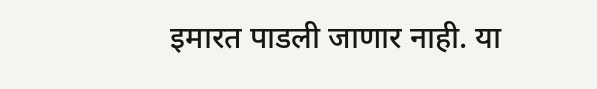इमारत पाडली जाणार नाही. या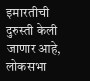इमारतीची दुरुस्ती केली जाणार आहे, लोकसभा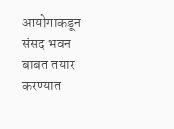आयोगाकडून संसद भवन बाबत तयार करण्यात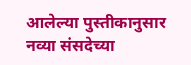आलेल्या पुस्तीकानुसार नव्या संसदेच्या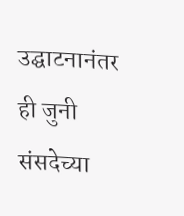उद्घाटनानंतर ही जुनी संसदेच्या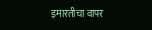इमारतीचा वापर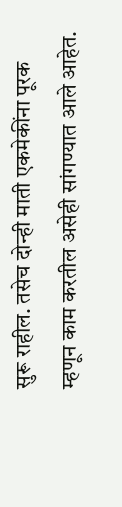सुरू राहील. तसेच दोन्ही माती एकमेकींना पूरक म्हणून काम करतील असेही सांगण्यात आले आहेत.